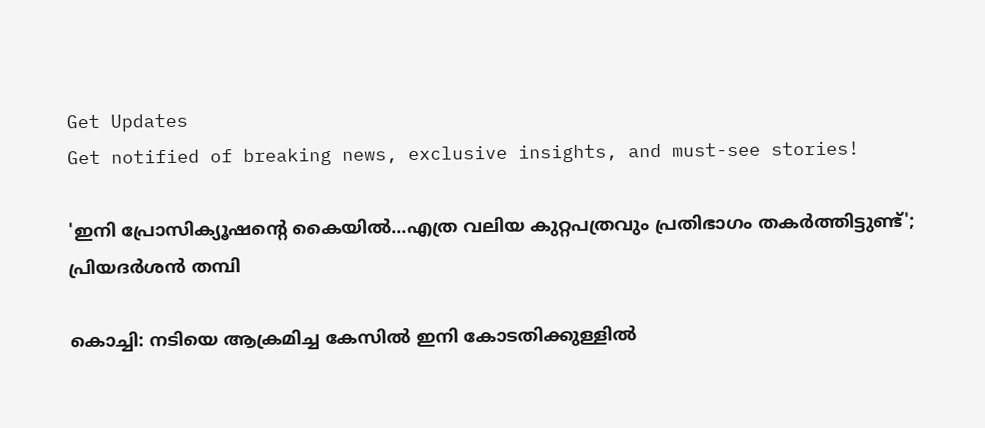Get Updates
Get notified of breaking news, exclusive insights, and must-see stories!

'ഇനി പ്രോസിക്യൂഷന്റെ കൈയില്‍...എത്ര വലിയ കുറ്റപത്രവും പ്രതിഭാഗം തകര്‍ത്തിട്ടുണ്ട്'; പ്രിയദര്‍ശന്‍ തമ്പി

കൊച്ചി: നടിയെ ആക്രമിച്ച കേസില്‍ ഇനി കോടതിക്കുള്ളില്‍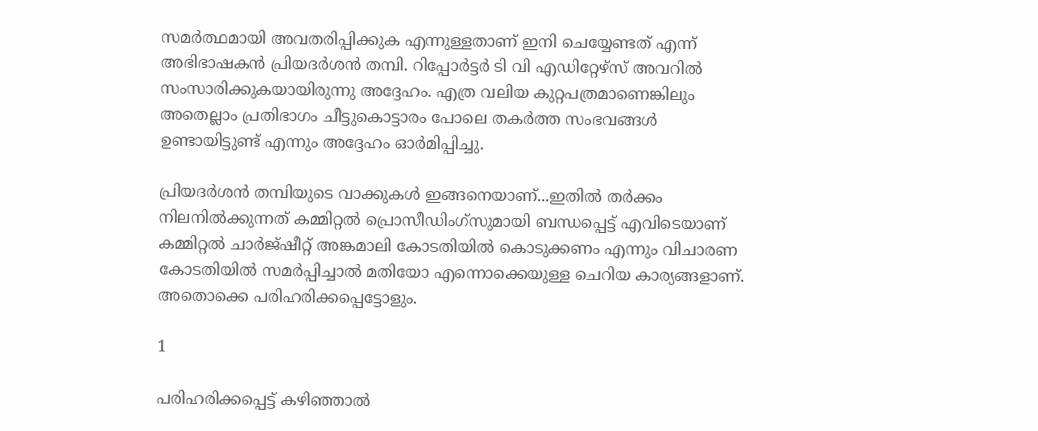സമര്‍ത്ഥമായി അവതരിപ്പിക്കുക എന്നുള്ളതാണ് ഇനി ചെയ്യേണ്ടത് എന്ന് അഭിഭാഷകന്‍ പ്രിയദര്‍ശന്‍ തമ്പി. റിപ്പോര്‍ട്ടര്‍ ടി വി എഡിറ്റേഴ്‌സ് അവറില്‍ സംസാരിക്കുകയായിരുന്നു അദ്ദേഹം. എത്ര വലിയ കുറ്റപത്രമാണെങ്കിലും അതെല്ലാം പ്രതിഭാഗം ചീട്ടുകൊട്ടാരം പോലെ തകര്‍ത്ത സംഭവങ്ങള്‍ ഉണ്ടായിട്ടുണ്ട് എന്നും അദ്ദേഹം ഓര്‍മിപ്പിച്ചു.

പ്രിയദര്‍ശന്‍ തമ്പിയുടെ വാക്കുകള്‍ ഇങ്ങനെയാണ്...ഇതില്‍ തര്‍ക്കം നിലനില്‍ക്കുന്നത് കമ്മിറ്റല്‍ പ്രൊസീഡിംഗ്‌സുമായി ബന്ധപ്പെട്ട് എവിടെയാണ് കമ്മിറ്റല്‍ ചാര്‍ജ്ഷീറ്റ് അങ്കമാലി കോടതിയില്‍ കൊടുക്കണം എന്നും വിചാരണ കോടതിയില്‍ സമര്‍പ്പിച്ചാല്‍ മതിയോ എന്നൊക്കെയുള്ള ചെറിയ കാര്യങ്ങളാണ്. അതൊക്കെ പരിഹരിക്കപ്പെട്ടോളും.

1

പരിഹരിക്കപ്പെട്ട് കഴിഞ്ഞാല്‍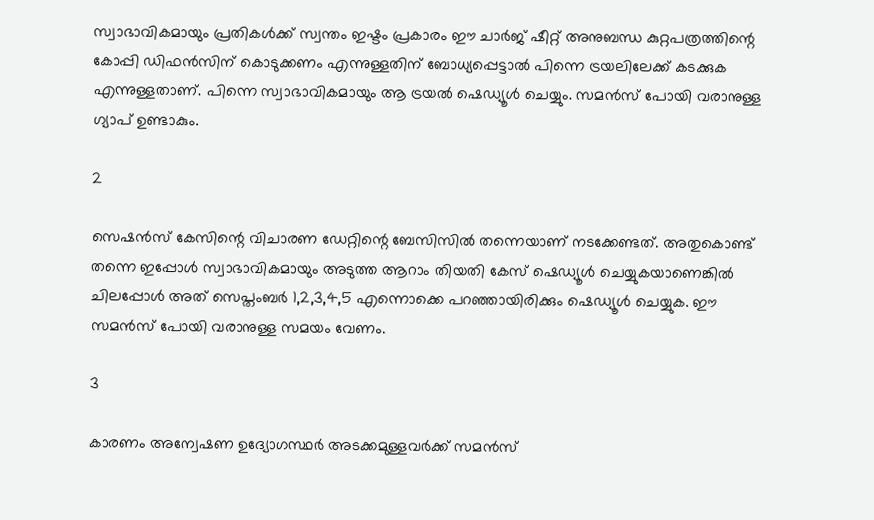സ്വാഭാവികമായും പ്രതികള്‍ക്ക് സ്വന്തം ഇഷ്ടം പ്രകാരം ഈ ചാര്‍ജ് ഷീറ്റ് അനുബന്ധ കുറ്റപത്രത്തിന്റെ കോപ്പി ഡിഫന്‍സിന് കൊടുക്കണം എന്നുള്ളതിന് ബോധ്യപ്പെട്ടാല്‍ പിന്നെ ട്രയലിലേക്ക് കടക്കുക എന്നുള്ളതാണ്. പിന്നെ സ്വാഭാവികമായും ആ ട്രയല്‍ ഷെഡ്യൂള്‍ ചെയ്യും. സമന്‍സ് പോയി വരാനുള്ള ഗ്യാപ് ഉണ്ടാകും.

2

സെഷന്‍സ് കേസിന്റെ വിചാരണ ഡേറ്റിന്റെ ബേസിസില്‍ തന്നെയാണ് നടക്കേണ്ടത്. അതുകൊണ്ട് തന്നെ ഇപ്പോള്‍ സ്വാഭാവികമായും അടുത്ത ആറാം തിയതി കേസ് ഷെഡ്യൂള്‍ ചെയ്യുകയാണെങ്കില്‍ ചിലപ്പോള്‍ അത് സെപ്തംബര്‍ 1,2,3,4,5 എന്നൊക്കെ പറഞ്ഞായിരിക്കും ഷെഡ്യൂള്‍ ചെയ്യുക. ഈ സമന്‍സ് പോയി വരാനുള്ള സമയം വേണം.

3

കാരണം അന്വേഷണ ഉദ്യോഗസ്ഥര്‍ അടക്കമുള്ളവര്‍ക്ക് സമന്‍സ്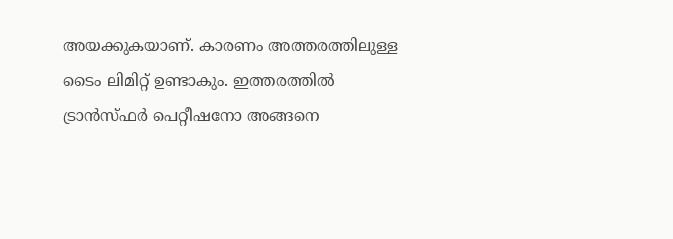അയക്കുകയാണ്. കാരണം അത്തരത്തിലുള്ള ടൈം ലിമിറ്റ് ഉണ്ടാകും. ഇത്തരത്തില്‍ ട്രാന്‍സ്ഫര്‍ പെറ്റീഷനോ അങ്ങനെ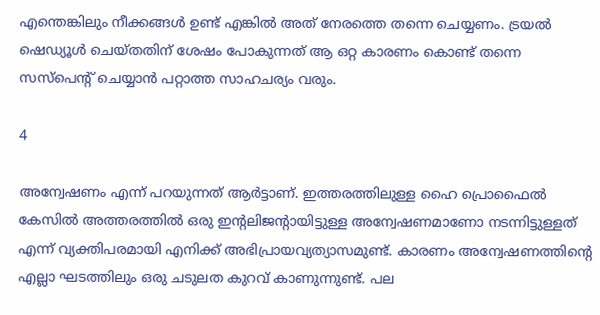എന്തെങ്കിലും നീക്കങ്ങള്‍ ഉണ്ട് എങ്കില്‍ അത് നേരത്തെ തന്നെ ചെയ്യണം. ട്രയല്‍ ഷെഡ്യൂള്‍ ചെയ്തതിന് ശേഷം പോകുന്നത് ആ ഒറ്റ കാരണം കൊണ്ട് തന്നെ സസ്‌പെന്റ് ചെയ്യാന്‍ പറ്റാത്ത സാഹചര്യം വരും.

4

അന്വേഷണം എന്ന് പറയുന്നത് ആര്‍ട്ടാണ്. ഇത്തരത്തിലുള്ള ഹൈ പ്രൊഫൈല്‍ കേസില്‍ അത്തരത്തില്‍ ഒരു ഇന്റലിജന്റായിട്ടുള്ള അന്വേഷണമാണോ നടന്നിട്ടുള്ളത് എന്ന് വ്യക്തിപരമായി എനിക്ക് അഭിപ്രായവ്യത്യാസമുണ്ട്. കാരണം അന്വേഷണത്തിന്റെ എല്ലാ ഘടത്തിലും ഒരു ചടുലത കുറവ് കാണുന്നുണ്ട്. പല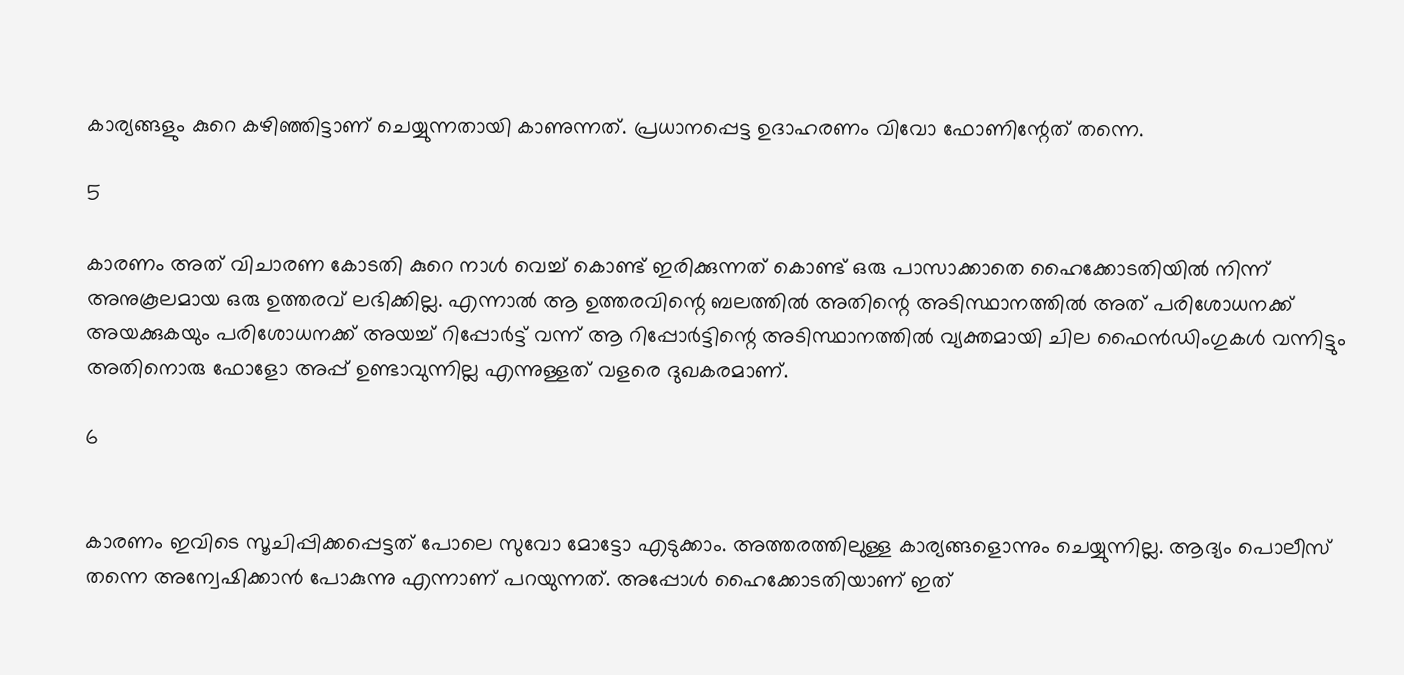കാര്യങ്ങളും കുറെ കഴിഞ്ഞിട്ടാണ് ചെയ്യുന്നതായി കാണുന്നത്. പ്രധാനപ്പെട്ട ഉദാഹരണം വിവോ ഫോണിന്റേത് തന്നെ.

5

കാരണം അത് വിചാരണ കോടതി കുറെ നാള്‍ വെച്ച് കൊണ്ട് ഇരിക്കുന്നത് കൊണ്ട് ഒരു പാസാക്കാതെ ഹൈക്കോടതിയില്‍ നിന്ന് അനുകൂലമായ ഒരു ഉത്തരവ് ലഭിക്കില്ല. എന്നാല്‍ ആ ഉത്തരവിന്റെ ബലത്തില്‍ അതിന്റെ അടിസ്ഥാനത്തില്‍ അത് പരിശോധനക്ക് അയക്കുകയും പരിശോധനക്ക് അയച്ച് റിപ്പോര്‍ട്ട് വന്ന് ആ റിപ്പോര്‍ട്ടിന്റെ അടിസ്ഥാനത്തില്‍ വ്യക്തമായി ചില ഫൈന്‍ഡിംഗുകള്‍ വന്നിട്ടും അതിനൊരു ഫോളോ അപ്പ് ഉണ്ടാവുന്നില്ല എന്നുള്ളത് വളരെ ദുഖകരമാണ്.

6


കാരണം ഇവിടെ സൂചിപ്പിക്കപ്പെട്ടത് പോലെ സുവോ മോട്ടോ എടുക്കാം. അത്തരത്തിലുള്ള കാര്യങ്ങളൊന്നും ചെയ്യുന്നില്ല. ആദ്യം പൊലീസ് തന്നെ അന്വേഷിക്കാന്‍ പോകുന്നു എന്നാണ് പറയുന്നത്. അപ്പോള്‍ ഹൈക്കോടതിയാണ് ഇത്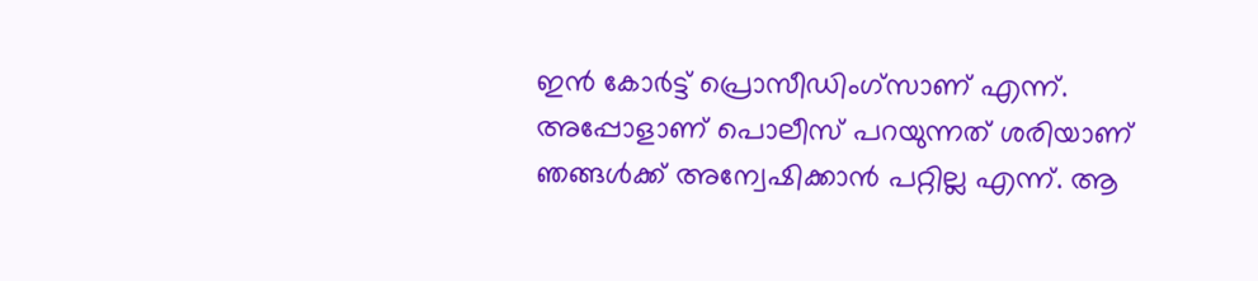ഇന്‍ കോര്‍ട്ട് പ്രൊസീഡിംഗ്‌സാണ് എന്ന്. അപ്പോളാണ് പൊലീസ് പറയുന്നത് ശരിയാണ് ഞങ്ങള്‍ക്ക് അന്വേഷിക്കാന്‍ പറ്റില്ല എന്ന്. ആ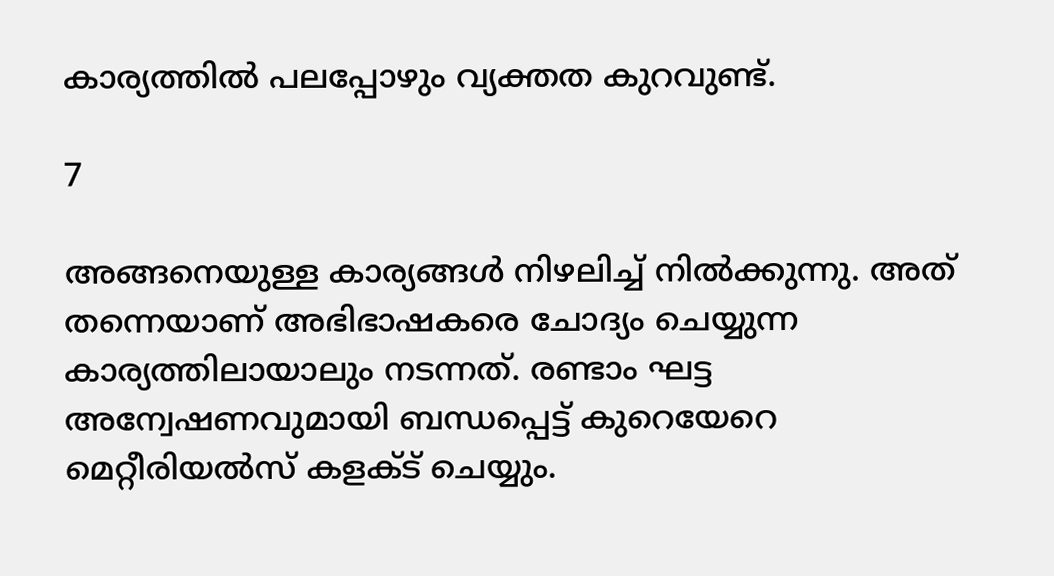കാര്യത്തില്‍ പലപ്പോഴും വ്യക്തത കുറവുണ്ട്.

7

അങ്ങനെയുള്ള കാര്യങ്ങള്‍ നിഴലിച്ച് നില്‍ക്കുന്നു. അത് തന്നെയാണ് അഭിഭാഷകരെ ചോദ്യം ചെയ്യുന്ന കാര്യത്തിലായാലും നടന്നത്. രണ്ടാം ഘട്ട അന്വേഷണവുമായി ബന്ധപ്പെട്ട് കുറെയേറെ മെറ്റീരിയല്‍സ് കളക്ട് ചെയ്യും.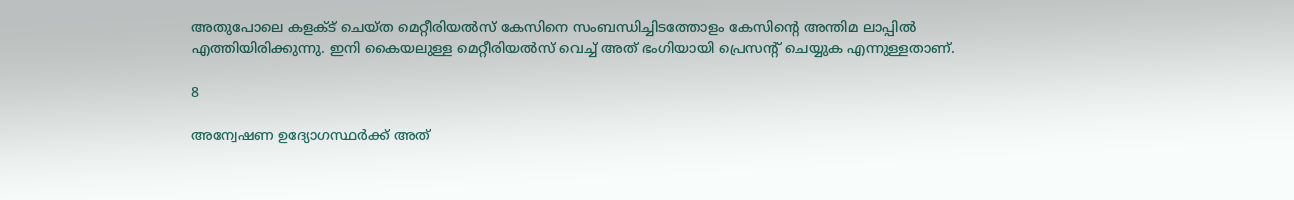അതുപോലെ കളക്ട് ചെയ്ത മെറ്റീരിയല്‍സ് കേസിനെ സംബന്ധിച്ചിടത്തോളം കേസിന്റെ അന്തിമ ലാപ്പില്‍ എത്തിയിരിക്കുന്നു. ഇനി കൈയലുള്ള മെറ്റീരിയല്‍സ് വെച്ച് അത് ഭംഗിയായി പ്രെസന്റ് ചെയ്യുക എന്നുള്ളതാണ്.

8

അന്വേഷണ ഉദ്യോഗസ്ഥര്‍ക്ക് അത്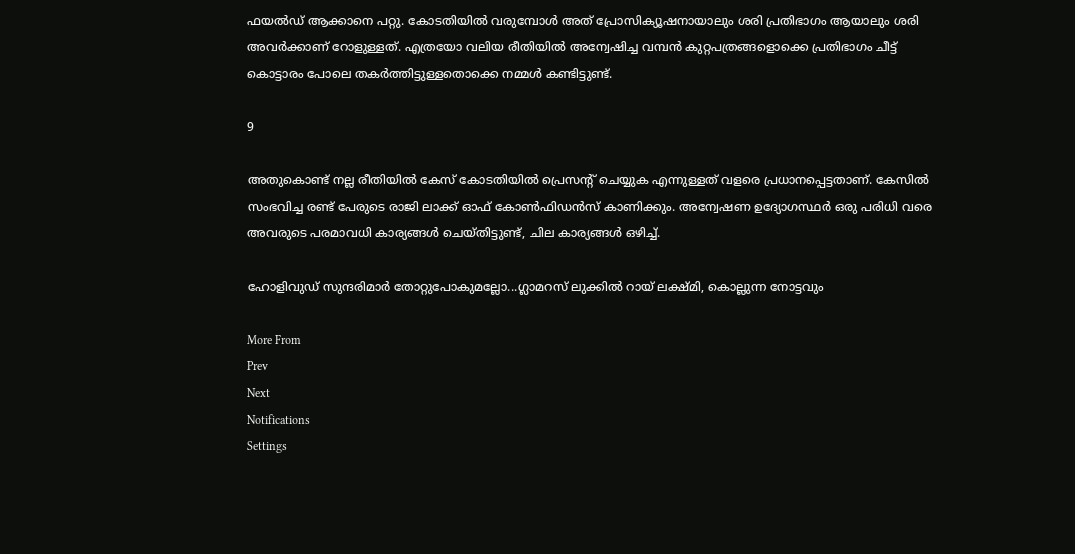ഫയല്‍ഡ് ആക്കാനെ പറ്റു. കോടതിയില്‍ വരുമ്പോള്‍ അത് പ്രോസിക്യൂഷനായാലും ശരി പ്രതിഭാഗം ആയാലും ശരി അവര്‍ക്കാണ് റോളുള്ളത്. എത്രയോ വലിയ രീതിയില്‍ അന്വേഷിച്ച വമ്പന്‍ കുറ്റപത്രങ്ങളൊക്കെ പ്രതിഭാഗം ചീട്ട് കൊട്ടാരം പോലെ തകര്‍ത്തിട്ടുള്ളതൊക്കെ നമ്മള്‍ കണ്ടിട്ടുണ്ട്.

9

അതുകൊണ്ട് നല്ല രീതിയില്‍ കേസ് കോടതിയില്‍ പ്രെസന്റ് ചെയ്യുക എന്നുള്ളത് വളരെ പ്രധാനപ്പെട്ടതാണ്. കേസില്‍ സംഭവിച്ച രണ്ട് പേരുടെ രാജി ലാക്ക് ഓഫ് കോണ്‍ഫിഡന്‍സ് കാണിക്കും. അന്വേഷണ ഉദ്യോഗസ്ഥര്‍ ഒരു പരിധി വരെ അവരുടെ പരമാവധി കാര്യങ്ങള്‍ ചെയ്തിട്ടുണ്ട്, ചില കാര്യങ്ങള്‍ ഒഴിച്ച്.

ഹോളിവുഡ് സുന്ദരിമാര്‍ തോറ്റുപോകുമല്ലോ...ഗ്ലാമറസ് ലുക്കില്‍ റായ് ലക്ഷ്മി, കൊല്ലുന്ന നോട്ടവും

More From
Prev
Next
Notifications
Settings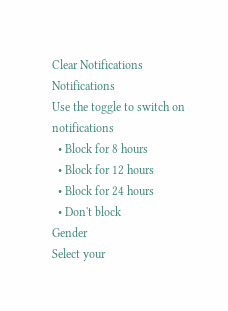Clear Notifications
Notifications
Use the toggle to switch on notifications
  • Block for 8 hours
  • Block for 12 hours
  • Block for 24 hours
  • Don't block
Gender
Select your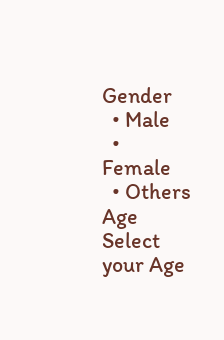Gender
  • Male
  • Female
  • Others
Age
Select your Age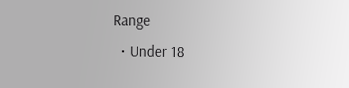Range
  • Under 18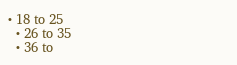• 18 to 25
  • 26 to 35
  • 36 to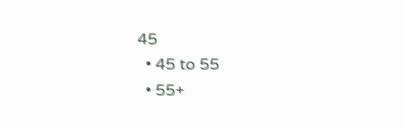45
  • 45 to 55
  • 55+